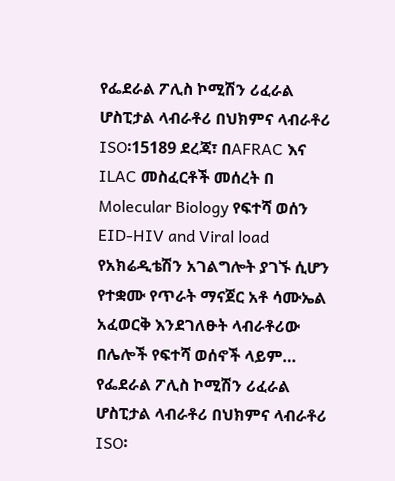የፌደራል ፖሊስ ኮሚሽን ሪፈራል ሆስፒታል ላብራቶሪ በህክምና ላብራቶሪ ISO፡15189 ደረጃ፣ በAFRAC እና ILAC መስፈርቶች መሰረት በ Molecular Biology የፍተሻ ወሰን EID-HIV and Viral load የአክሬዲቴሽን አገልግሎት ያገኙ ሲሆን የተቋሙ የጥራት ማናጀር አቶ ሳሙኤል አፈወርቅ እንደገለፁት ላብራቶሪው በሌሎች የፍተሻ ወሰኖች ላይም…
የፌደራል ፖሊስ ኮሚሽን ሪፈራል ሆስፒታል ላብራቶሪ በህክምና ላብራቶሪ ISO፡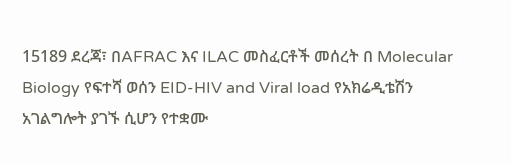15189 ደረጃ፣ በAFRAC እና ILAC መስፈርቶች መሰረት በ Molecular Biology የፍተሻ ወሰን EID-HIV and Viral load የአክሬዲቴሽን አገልግሎት ያገኙ ሲሆን የተቋሙ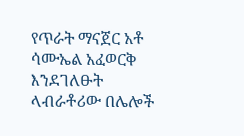የጥራት ማናጀር አቶ ሳሙኤል አፈወርቅ እንደገለፁት ላብራቶሪው በሌሎች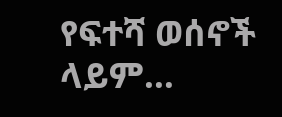የፍተሻ ወሰኖች ላይም…